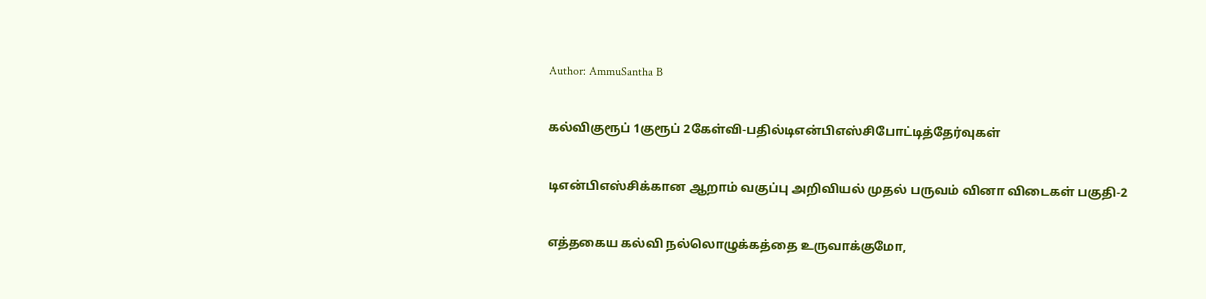Author: AmmuSantha B

கல்விகுரூப் 1குரூப் 2கேள்வி-பதில்டிஎன்பிஎஸ்சிபோட்டித்தேர்வுகள்

டிஎன்பிஎஸ்சிக்கான ஆறாம் வகுப்பு அறிவியல் முதல் பருவம் வினா விடைகள் பகுதி-2

எத்தகைய கல்வி நல்லொழுக்கத்தை உருவாக்குமோ,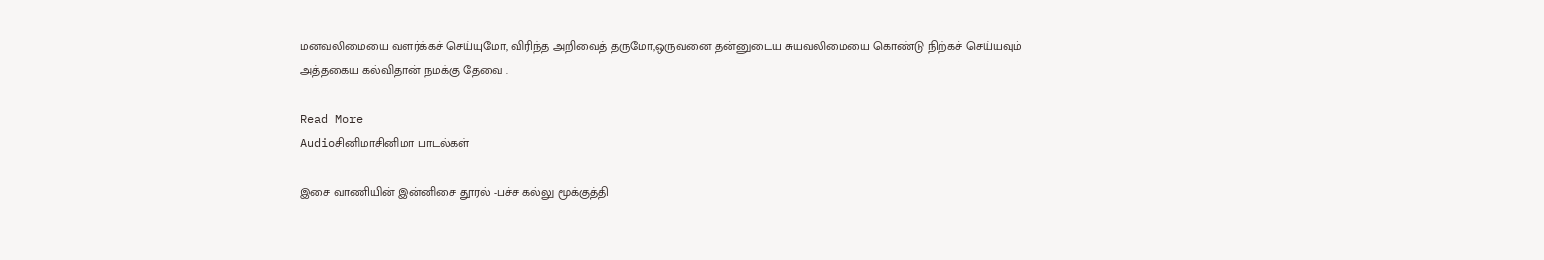மனவலிமையை வளர்க்கச் செய்யுமோ, விரிந்த அறிவைத் தருமோ,ஒருவனை தன்னுடைய சுயவலிமையை கொண்டு நிற்கச் செய்யவும் அத்தகைய கல்விதான் நமக்கு தேவை .

Read More
Audioசினிமாசினிமா பாடல்கள்

இசை வாணியின் இன்னிசை தூரல் -பச்ச கல்லு மூக்குத்தி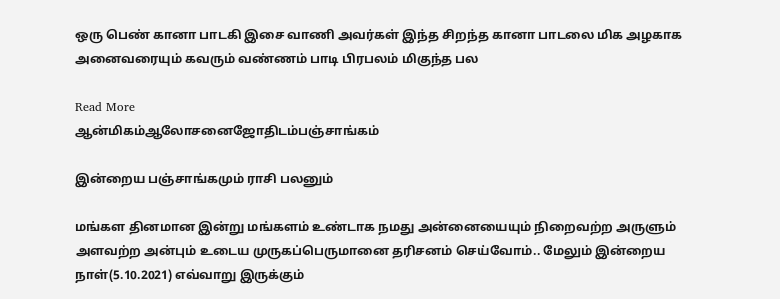ஒரு பெண் கானா பாடகி இசை வாணி அவர்கள் இந்த சிறந்த கானா பாடலை மிக அழகாக அனைவரையும் கவரும் வண்ணம் பாடி பிரபலம் மிகுந்த பல

Read More
ஆன்மிகம்ஆலோசனைஜோதிடம்பஞ்சாங்கம்

இன்றைய பஞ்சாங்கமும் ராசி பலனும்

மங்கள தினமான இன்று மங்களம் உண்டாக நமது அன்னையையும் நிறைவற்ற அருளும் அளவற்ற அன்பும் உடைய முருகப்பெருமானை தரிசனம் செய்வோம்.. மேலும் இன்றைய நாள்(5.10.2021) எவ்வாறு இருக்கும்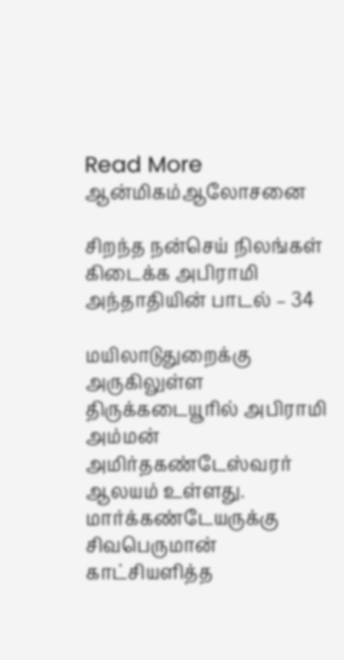Read More
ஆன்மிகம்ஆலோசனை

சிறந்த நன்செய் நிலங்கள் கிடைக்க அபிராமி அந்தாதியின் பாடல் – 34

மயிலாடுதுறைக்கு அருகிலுள்ள திருக்கடையூரில் அபிராமி அம்மன் அமிர்தகண்டேஸ்வரர் ஆலயம் உள்ளது. மார்க்கண்டேயருக்கு சிவபெருமான் காட்சியளித்த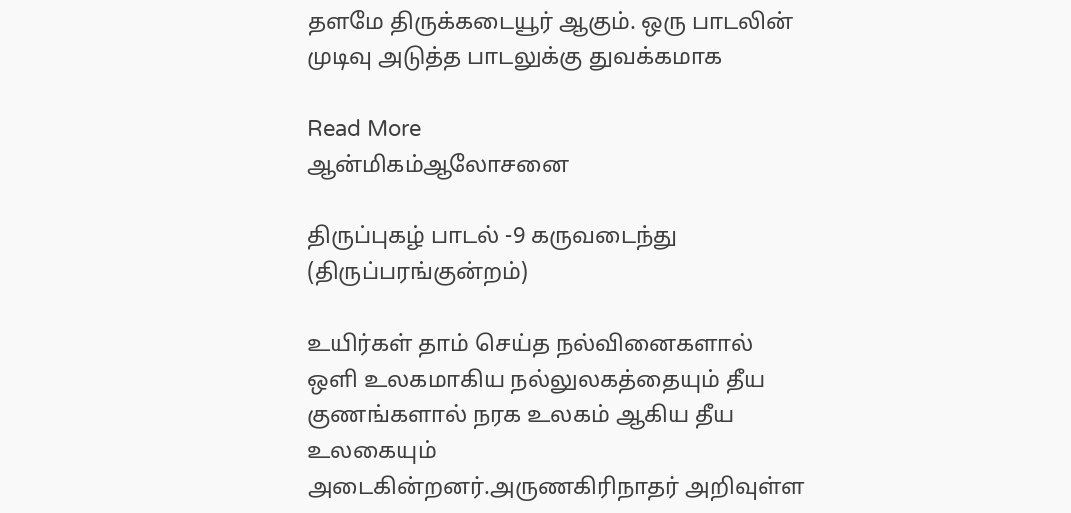தளமே திருக்கடையூர் ஆகும். ஒரு பாடலின் முடிவு அடுத்த பாடலுக்கு துவக்கமாக

Read More
ஆன்மிகம்ஆலோசனை

திருப்புகழ் பாடல் -9 கருவடைந்து (திருப்பரங்குன்றம்)

உயிர்கள் தாம் செய்த நல்வினைகளால் ஒளி உலகமாகிய நல்லுலகத்தையும் தீய குணங்களால் நரக உலகம் ஆகிய தீய உலகையும் அடைகின்றனர்.அருணகிரிநாதர் அறிவுள்ள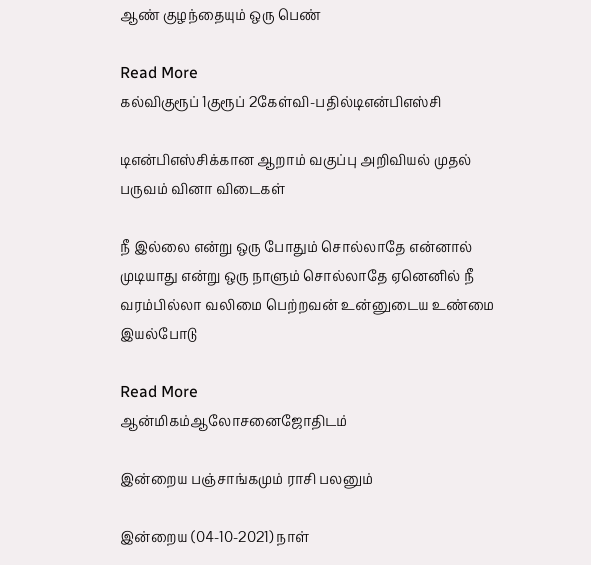ஆண் குழந்தையும் ஒரு பெண்

Read More
கல்விகுரூப் 1குரூப் 2கேள்வி-பதில்டிஎன்பிஎஸ்சி

டிஎன்பிஎஸ்சிக்கான ஆறாம் வகுப்பு அறிவியல் முதல் பருவம் வினா விடைகள்

நீ இல்லை என்று ஒரு போதும் சொல்லாதே என்னால் முடியாது என்று ஒரு நாளும் சொல்லாதே ஏனெனில் நீ வரம்பில்லா வலிமை பெற்றவன் உன்னுடைய உண்மை இயல்போடு

Read More
ஆன்மிகம்ஆலோசனைஜோதிடம்

இன்றைய பஞ்சாங்கமும் ராசி பலனும்

இன்றைய (04-10-2021) நாள்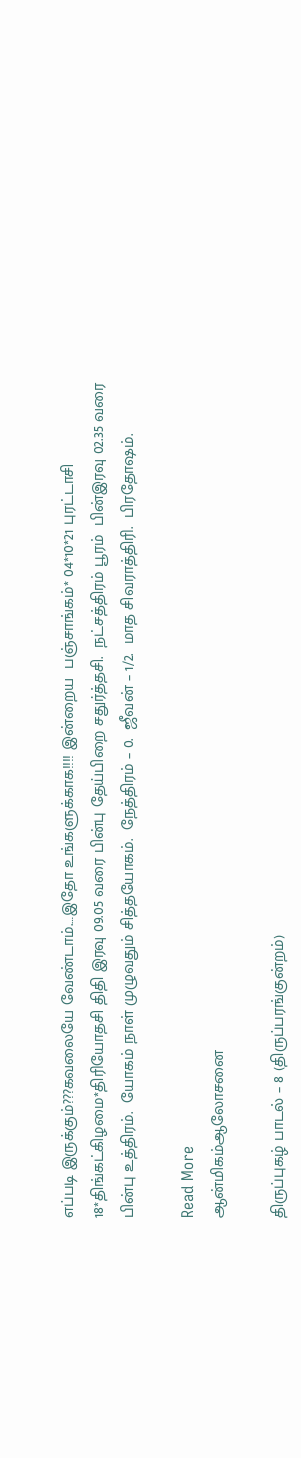எப்படி இருக்கும்???கவலையே வேண்டாம்.…இதோ உங்களுக்காக!!!! இன்றைய  பஞ்சாங்கம்* 04*10*21 புரட்டாசி 18*திங்கட்கிழமை*திரியோதசி திதி இரவு 09.05 வரை பின்பு தேய்பிறை சதுர்த்தசி.  நட்சத்திரம் பூரம்  பின்இரவு 02.35 வரை பின்பு உத்திரம்.  யோகம் நாள் முழுவதும் சித்தயோகம்.  நேத்திரம் – 0.  ஜீவன் – 1/2.  மாத சிவராத்திரி.  பிரதோஷம்.

Read More
ஆன்மிகம்ஆலோசனை

திருப்புகழ் பாடல் – 8 (திருப்பரங்குன்றம்)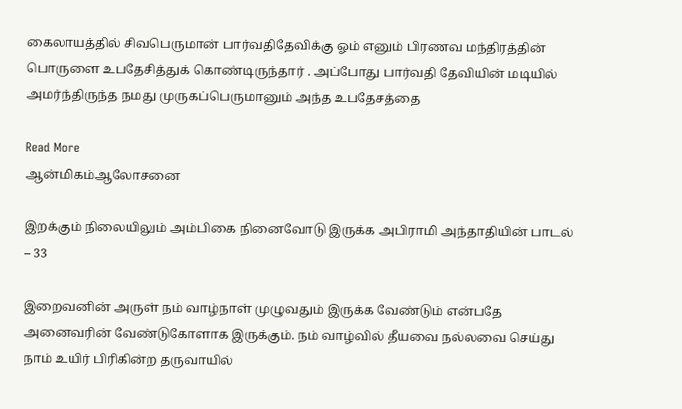கைலாயத்தில் சிவபெருமான் பார்வதிதேவிக்கு ஓம் எனும் பிரணவ மந்திரத்தின் பொருளை உபதேசித்துக் கொண்டிருந்தார் . அப்போது பார்வதி தேவியின் மடியில் அமர்ந்திருந்த நமது முருகப்பெருமானும் அந்த உபதேசத்தை

Read More
ஆன்மிகம்ஆலோசனை

இறக்கும் நிலையிலும் அம்பிகை நினைவோடு இருக்க அபிராமி அந்தாதியின் பாடல் – 33

இறைவனின் அருள் நம் வாழ்நாள் முழுவதும் இருக்க வேண்டும் என்பதே அனைவரின் வேண்டுகோளாக இருக்கும். நம் வாழ்வில் தீயவை நல்லவை செய்து நாம் உயிர் பிரிகின்ற தருவாயில்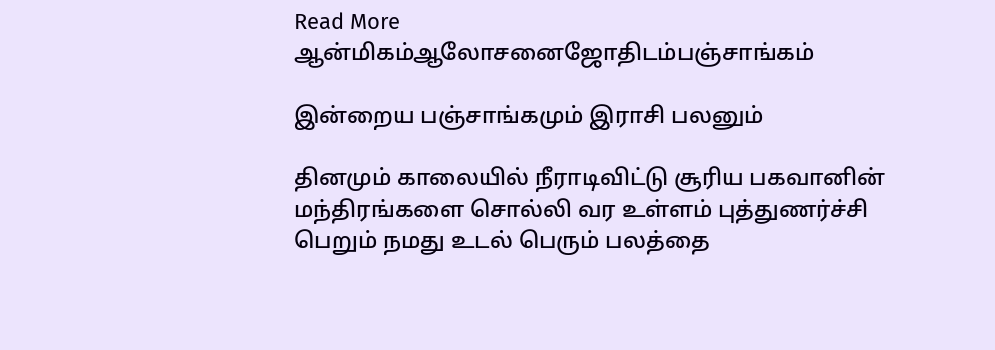Read More
ஆன்மிகம்ஆலோசனைஜோதிடம்பஞ்சாங்கம்

இன்றைய பஞ்சாங்கமும் இராசி பலனும்

தினமும் காலையில் நீராடிவிட்டு சூரிய பகவானின் மந்திரங்களை சொல்லி வர உள்ளம் புத்துணர்ச்சி பெறும் நமது உடல் பெரும் பலத்தை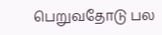பெறுவதோடு பல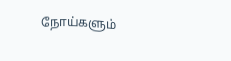நோய்களும்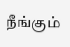நீங்கும்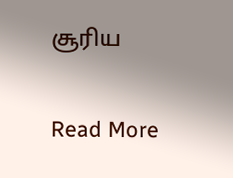சூரிய

Read More